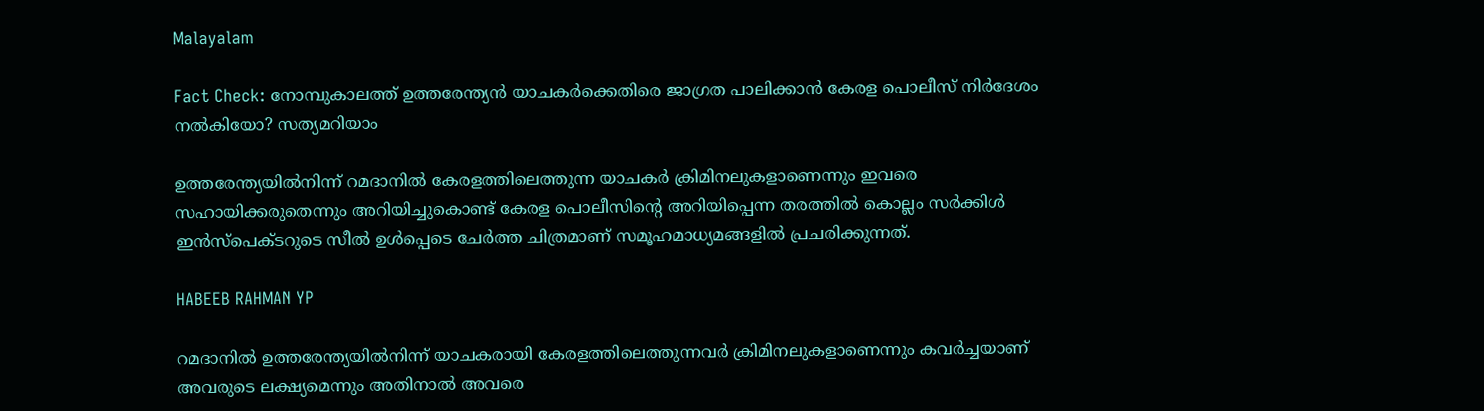Malayalam

Fact Check: നോമ്പുകാലത്ത് ഉത്തരേന്ത്യന്‍ യാചകര്‍ക്കെതിരെ ജാഗ്രത പാലിക്കാന്‍ കേരള പൊലീസ് നിര്‍ദേശം നല്‍കിയോ? സത്യമറിയാം

ഉത്തരേന്ത്യയില്‍നിന്ന് റമദാനില്‍ കേരളത്തിലെത്തുന്ന യാചകര്‍ ക്രിമിനലുകളാണെന്നും ഇവരെ സഹായിക്കരുതെന്നും അറിയിച്ചുകൊണ്ട് കേരള പൊലീസിന്റെ അറിയിപ്പെന്ന തരത്തില്‍ കൊല്ലം സര്‍ക്കിള്‍ ഇന്‍സ്പെക്ടറുടെ സീല്‍ ഉള്‍പ്പെടെ ചേര്‍ത്ത ചിത്രമാണ് സമൂഹമാധ്യമങ്ങളില്‍ പ്രചരിക്കുന്നത്.

HABEEB RAHMAN YP

റമദാനില്‍ ഉത്തരേന്ത്യയില്‍നിന്ന് യാചകരായി കേരളത്തിലെത്തുന്നവര്‍ ക്രിമിനലുകളാണെന്നും കവര്‍ച്ചയാണ് അവരുടെ ലക്ഷ്യമെന്നും അതിനാല്‍ അവരെ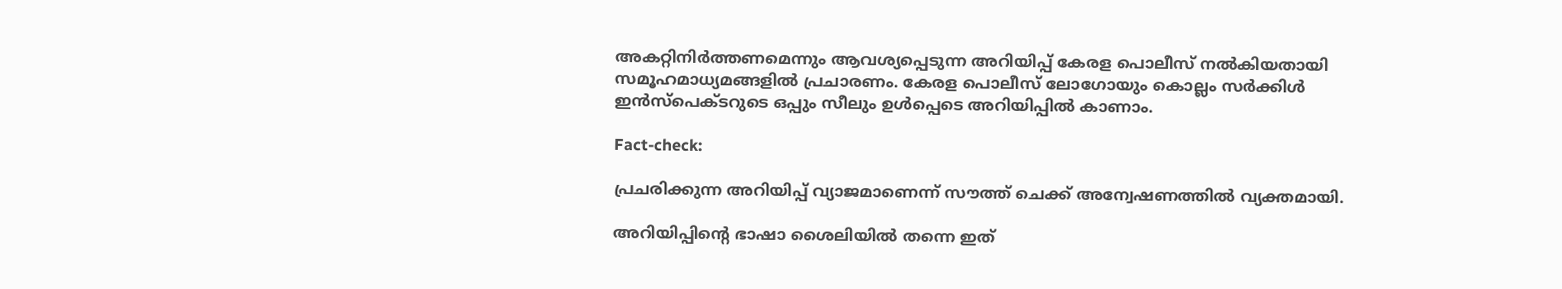അകറ്റിനിര്‍ത്തണമെന്നും ആവശ്യപ്പെടുന്ന അറിയിപ്പ് കേരള പൊലീസ് നല്‍കിയതായി സമൂഹമാധ്യമങ്ങളില്‍ പ്രചാരണം. കേരള പൊലീസ് ലോഗോയും കൊല്ലം സര്‍ക്കിള്‍ ഇന്‍സ്പെക്ടറുടെ ഒപ്പും സീലും ഉള്‍പ്പെടെ അറിയിപ്പില്‍ കാണാം.

Fact-check:

പ്രചരിക്കുന്ന അറിയിപ്പ് വ്യാജമാണെന്ന് സൗത്ത് ചെക്ക് അന്വേഷണത്തില്‍ വ്യക്തമായി.

അറിയിപ്പിന്റെ ഭാഷാ ശൈലിയില്‍ തന്നെ ഇത്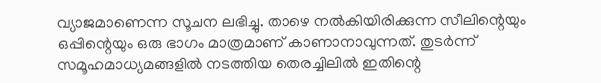വ്യാജമാണെന്ന സൂചന ലഭിച്ചു. താഴെ നല്‍കിയിരിക്കുന്ന സീലിന്റെയും ഒപ്പിന്റെയും ഒരു ഭാഗം മാത്രമാണ് കാണാനാവുന്നത്. തുടര്‍ന്ന് സമൂഹമാധ്യമങ്ങളില്‍ നടത്തിയ തെരച്ചിലില്‍ ഇതിന്റെ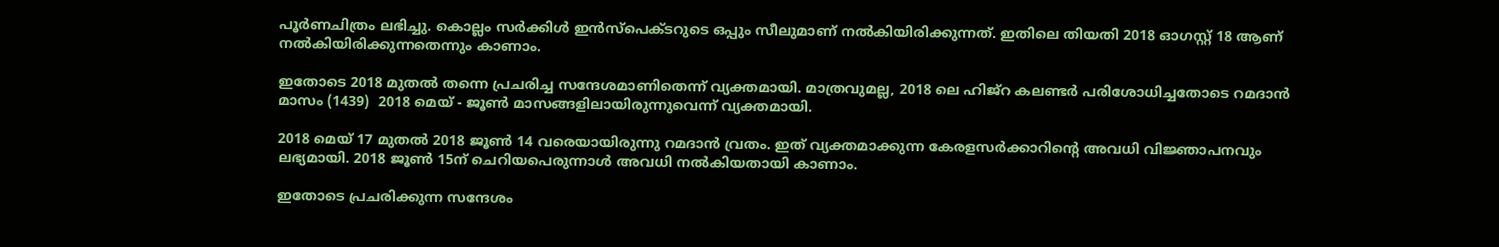പൂര്‍ണചിത്രം ലഭിച്ചു. കൊല്ലം സര്‍ക്കിള്‍ ഇന്‍സ്പെക്ടറുടെ ഒപ്പും സീലുമാണ് നല്‍കിയിരിക്കുന്നത്. ഇതിലെ തിയതി 2018 ഓഗസ്റ്റ് 18 ആണ് നല്‍കിയിരിക്കുന്നതെന്നും കാണാം.

ഇതോടെ 2018 മുതല്‍ തന്നെ പ്രചരിച്ച സന്ദേശമാണിതെന്ന് വ്യക്തമായി. മാത്രവുമല്ല, 2018 ലെ ഹിജ്റ കലണ്ടര്‍ പരിശോധിച്ചതോടെ റമദാന്‍ മാസം (1439)  2018 മെയ് - ജൂണ്‍ മാസങ്ങളിലായിരുന്നുവെന്ന് വ്യക്തമായി.

2018 മെയ് 17 മുതല്‍ 2018 ജൂണ്‍ 14 വരെയായിരുന്നു റമദാന്‍ വ്രതം. ഇത് വ്യക്തമാക്കുന്ന കേരളസര്‍ക്കാറിന്റെ അവധി വിജ്ഞാപനവും ലഭ്യമായി. 2018 ജൂണ്‍ 15ന് ചെറിയപെരുന്നാള്‍ അവധി നല്‍കിയതായി കാണാം.

ഇതോടെ പ്രചരിക്കുന്ന സന്ദേശം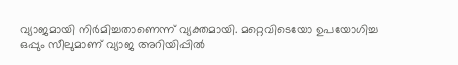വ്യാജമായി നിര്‍മിച്ചതാണെന്ന് വ്യക്തമായി. മറ്റെവിടെയോ ഉപയോഗിച്ച ഒപ്പും സീലുമാണ് വ്യാജ അറിയിപ്പില്‍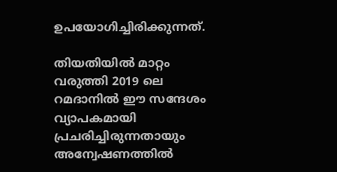ഉപയോഗിച്ചിരിക്കുന്നത്.

തിയതിയില്‍ മാറ്റം വരുത്തി 2019 ലെ റമദാനില്‍ ഈ സന്ദേശം വ്യാപകമായി പ്രചരിച്ചിരുന്നതായും അന്വേഷണത്തില്‍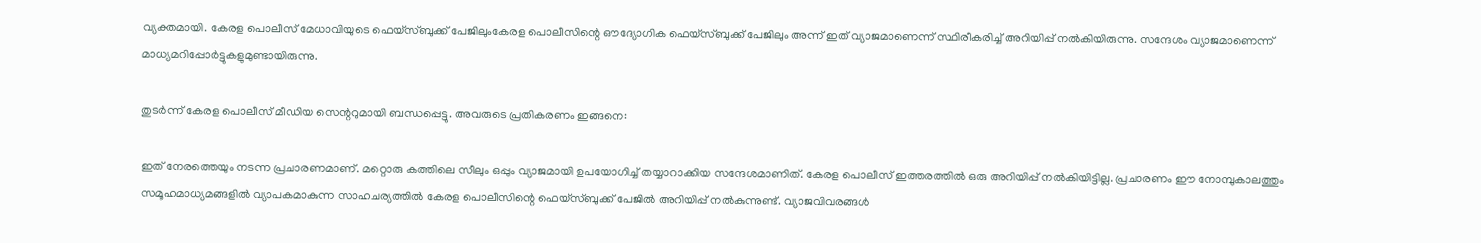വ്യക്തമായി. കേരള പൊലീസ് മേധാവിയുടെ ഫെയ്സ്ബുക്ക് പേജിലുംകേരള പൊലീസിന്റെ ഔദ്യോഗിക ഫെയ്സ്ബുക്ക് പേജിലും അന്ന് ഇത് വ്യാജമാണെന്ന് സ്ഥിരീകരിച്ച് അറിയിപ്പ് നല്‍കിയിരുന്നു. സന്ദേശം വ്യാജമാണെന്ന് മാധ്യമറിപ്പോര്‍ട്ടുകളുമുണ്ടായിരുന്നു.

തുടര്‍ന്ന് കേരള പൊലീസ് മീഡിയ സെന്ററുമായി ബന്ധപ്പെട്ടു. അവരുടെ പ്രതികരണം ഇങ്ങനെ:

ഇത് നേരത്തെയും നടന്ന പ്രചാരണമാണ്. മറ്റൊരു കത്തിലെ സീലും ഒപ്പും വ്യാജമായി ഉപയോഗിച്ച് തയ്യാറാക്കിയ സന്ദേശമാണിത്. കേരള പൊലീസ് ഇത്തരത്തില്‍ ഒരു അറിയിപ്പ് നല്‍കിയിട്ടില്ല. പ്രചാരണം ഈ നോമ്പുകാലത്തും സമൂഹമാധ്യമങ്ങളില്‍ വ്യാപകമാകുന്ന സാഹചര്യത്തില്‍ കേരള പൊലീസിന്റെ ഫെയ്സ്ബുക്ക് പേജില്‍ അറിയിപ്പ് നല്‍കുന്നുണ്ട്. വ്യാജവിവരങ്ങള്‍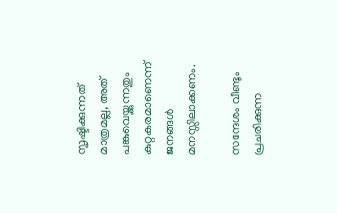സൃഷ്ടിക്കുന്നത് മാത്രമല്ല, അത് പങ്കുവെയ്ക്കുന്നതും കുറ്റകരമാണെന്ന് ജനങ്ങള്‍ മനസ്സിലാക്കണം.

സന്ദേശം വീണ്ടും പ്രചരിക്കുന്ന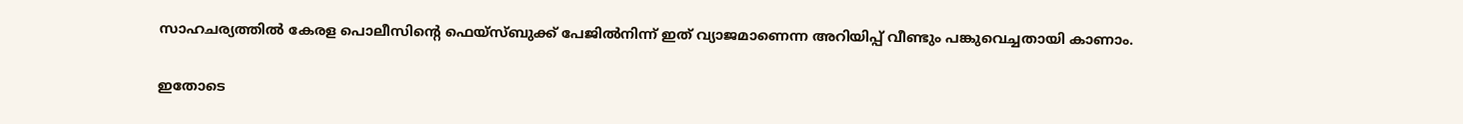സാഹചര്യത്തില്‍ കേരള പൊലീസിന്റെ ഫെയ്സ്ബുക്ക് പേജില്‍നിന്ന് ഇത് വ്യാജമാണെന്ന അറിയിപ്പ് വീണ്ടും പങ്കുവെച്ചതായി കാണാം.

ഇതോടെ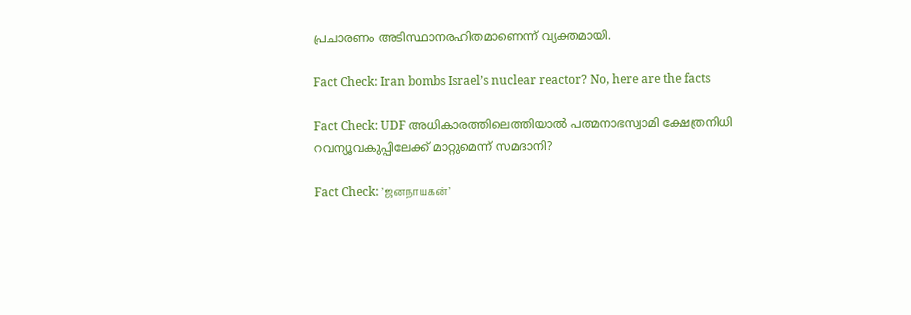പ്രചാരണം അടിസ്ഥാനരഹിതമാണെന്ന് വ്യക്തമായി.

Fact Check: Iran bombs Israel’s nuclear reactor? No, here are the facts

Fact Check: UDF അധികാരത്തിലെത്തിയാല്‍ പത്മനാഭസ്വാമി ക്ഷേത്രനിധി റവന്യൂവകുപ്പിലേക്ക് മാറ്റുമെന്ന് സമദാനി?

Fact Check: ’ஜனநாயகன்’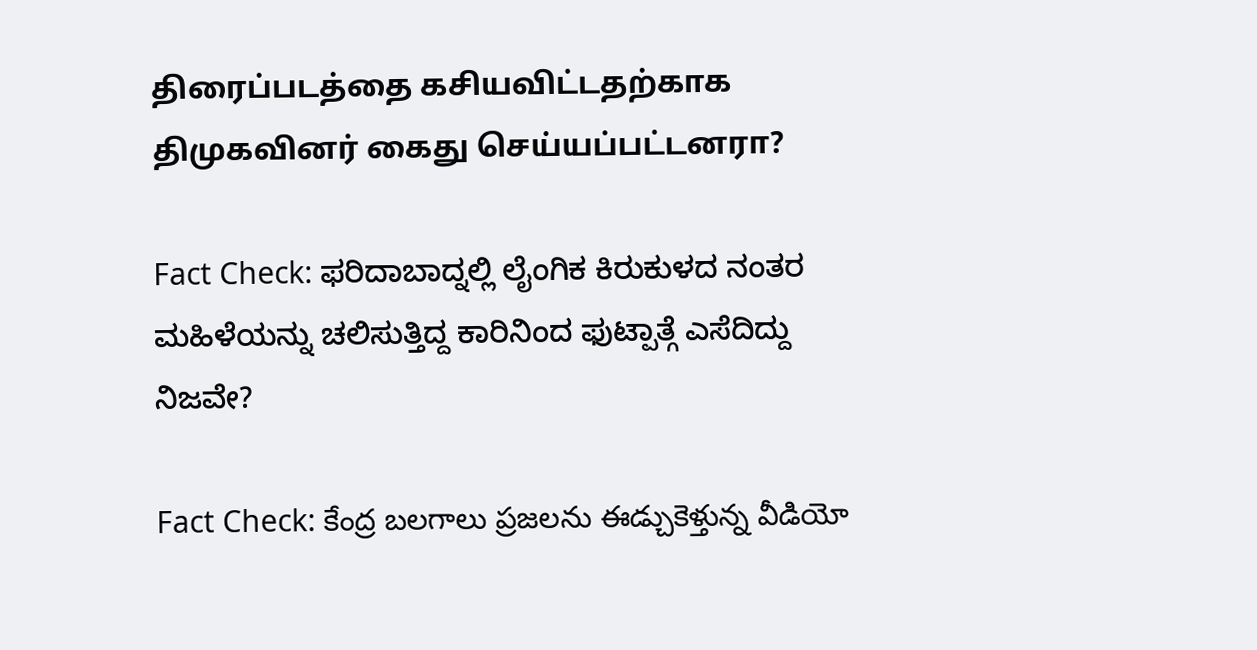திரைப்படத்தை கசியவிட்டதற்காக திமுகவினர் கைது செய்யப்பட்டனரா?

Fact Check: ಫರಿದಾಬಾದ್ನಲ್ಲಿ ಲೈಂಗಿಕ ಕಿರುಕುಳದ ನಂತರ ಮಹಿಳೆಯನ್ನು ಚಲಿಸುತ್ತಿದ್ದ ಕಾರಿನಿಂದ ಫುಟ್ಪಾತ್ಗೆ ಎಸೆದಿದ್ದು ನಿಜವೇ?

Fact Check: కేంద్ర బలగాలు ప్రజలను ఈడ్చుకెళ్తున్న వీడియో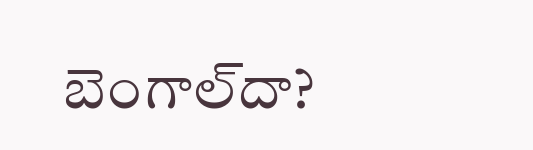బెంగాల్‌దా?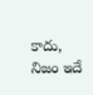కాదు, నిజం ఇదే